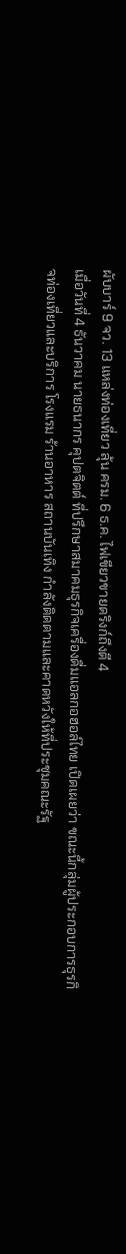ผับบาร์ 9 จว. 13 แหล่งท่องเที่ยว ลุ้น ครม. 6 ธ.ค. ไฟเขียวขายดริงก์ถึงตี 4
เมื่อวันที่ 4 ธันวาคม นายธนากร คุปตจิตต์ ที่ปรึกษาสมาคมธุรกิจเครื่องดื่มแอลกอฮอล์ไทย เปิดเผยว่า ขณะนี้กลุ่มผู้ประกอบการธุรกิจท่องเที่ยวและบริการ โรงแรม ร้านอาหาร สถานบันเทิง กำลังติดตามและคาดหวังให้ที่ประชุมคณะรัฐ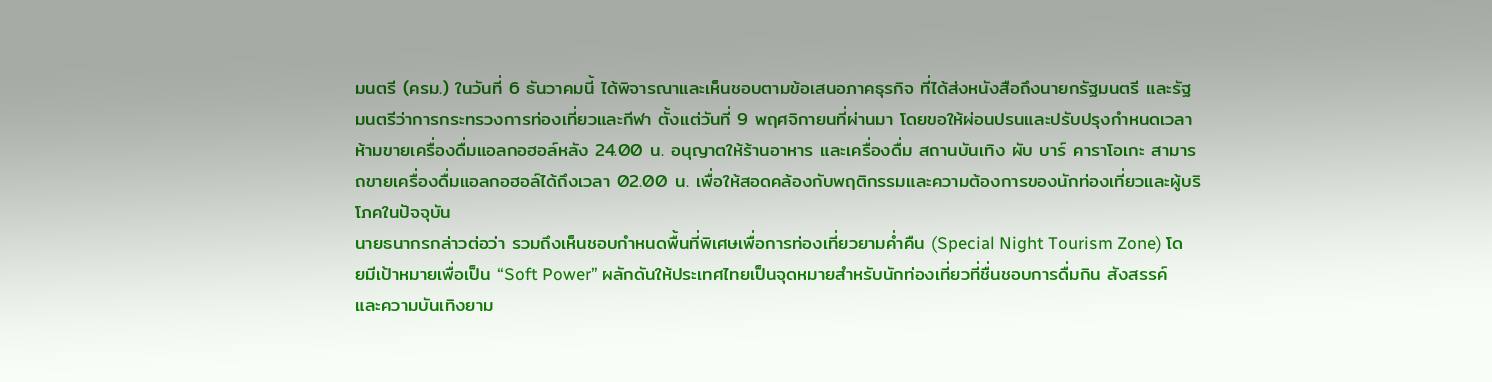มนตรี (ครม.) ในวันที่ 6 ธันวาคมนี้ ได้พิจารณาและเห็นชอบตามข้อเสนอภาคธุรกิจ ที่ได้ส่งหนังสือถึงนายกรัฐมนตรี และรัฐมนตรีว่าการกระทรวงการท่องเที่ยวและกีฬา ตั้งแต่วันที่ 9 พฤศจิกายนที่ผ่านมา โดยขอให้ผ่อนปรนและปรับปรุงกําหนดเวลาห้ามขายเครื่องดื่มแอลกอฮอล์หลัง 24.00 น. อนุญาตให้ร้านอาหาร และเครื่องดื่ม สถานบันเทิง ผับ บาร์ คาราโอเกะ สามารถขายเครื่องดื่มแอลกอฮอล์ได้ถึงเวลา 02.00 น. เพื่อให้สอดคล้องกับพฤติกรรมและความต้องการของนักท่องเที่ยวและผู้บริโภคในปัจจุบัน
นายธนากรกล่าวต่อว่า รวมถึงเห็นชอบกำหนดพื้นที่พิเศษเพื่อการท่องเที่ยวยามค่ำคืน (Special Night Tourism Zone) โดยมีเป้าหมายเพื่อเป็น “Soft Power” ผลักดันให้ประเทศไทยเป็นจุดหมายสําหรับนักท่องเที่ยวที่ชื่นชอบการดื่มกิน สังสรรค์ และความบันเทิงยาม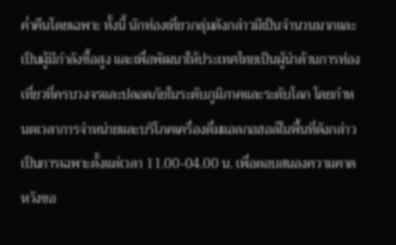ค่ำคืนโดยเฉพาะ ทั้งนี้ นักท่องเที่ยวกลุ่มดังกล่าวมีเป็นจํานวนมากและเป็นผู้มีกําลังซื้อสูง และเพื่อพัฒนาให้ประเทศไทยเป็นผู้นําด้านการท่องเที่ยวที่ครบวงจรและปลอดภัยในระดับภูมิภาคและระดับโลก โดยกําหนดเวลาการจําหน่ายและบริโภคเครื่องดื่มแอลกอฮอล์ในพื้นที่ดังกล่าวเป็นการเฉพาะตั้งแต่เวลา 11.00-04.00 น. เพื่อตอบสนองความคาดหวังขอ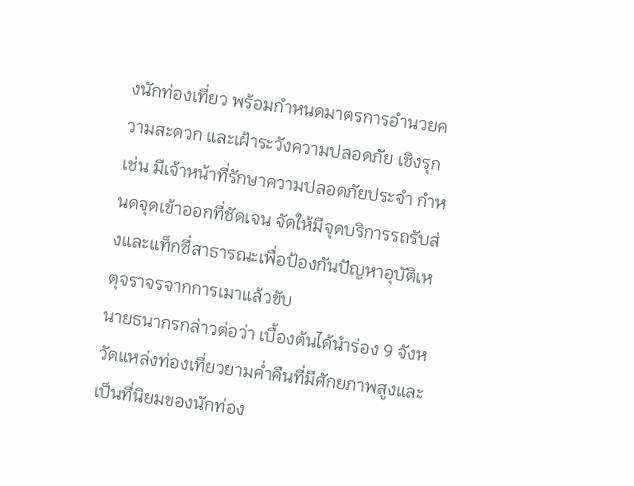งนักท่องเที่ยว พร้อมกําหนดมาตรการอํานวยความสะดวก และเฝ้าระวังความปลอดภัย เชิงรุก เช่น มีเจ้าหน้าที่รักษาความปลอดภัยประจํา กําหนดจุดเข้าออกที่ชัดเจน จัดให้มีจุดบริการรถรับส่งและแท็กซี่สาธารณะเพื่อป้องกันปัญหาอุบัติเหตุจราจรจากการเมาแล้วขับ
นายธนากรกล่าวต่อว่า เบื้องต้นได้นำร่อง 9 จังหวัดแหล่งท่องเที่ยวยามค่ำคืนที่มีศักยภาพสูงและเป็นที่นิยมของนักท่อง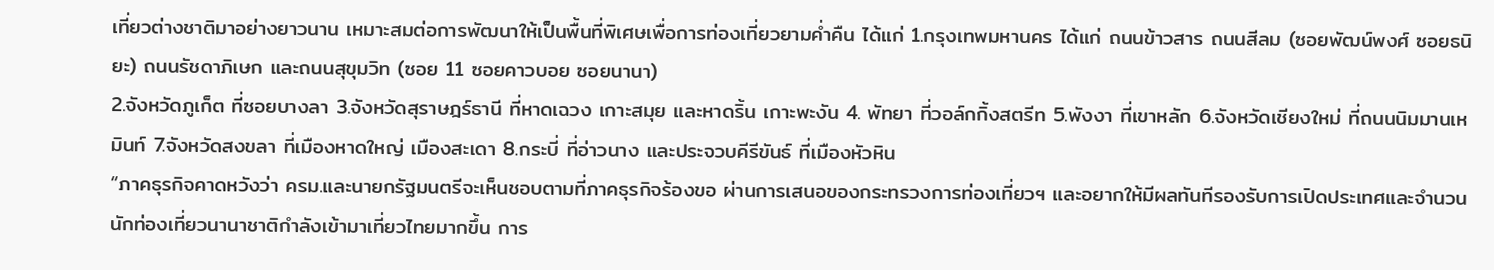เที่ยวต่างชาติมาอย่างยาวนาน เหมาะสมต่อการพัฒนาให้เป็นพื้นที่พิเศษเพื่อการท่องเที่ยวยามค่ำคืน ได้แก่ 1.กรุงเทพมหานคร ได้แก่ ถนนข้าวสาร ถนนสีลม (ซอยพัฒน์พงศ์ ซอยธนิยะ) ถนนรัชดาภิเษก และถนนสุขุมวิท (ซอย 11 ซอยคาวบอย ซอยนานา)
2.จังหวัดภูเก็ต ที่ซอยบางลา 3.จังหวัดสุราษฎร์ธานี ที่หาดเฉวง เกาะสมุย และหาดริ้น เกาะพะงัน 4. พัทยา ที่วอล์กกิ้งสตรีท 5.พังงา ที่เขาหลัก 6.จังหวัดเชียงใหม่ ที่ถนนนิมมานเหมินท์ 7.จังหวัดสงขลา ที่เมืองหาดใหญ่ เมืองสะเดา 8.กระบี่ ที่อ่าวนาง และประจวบคีรีขันธ์ ที่เมืองหัวหิน
“ภาคธุรกิจคาดหวังว่า ครม.และนายกรัฐมนตรีจะเห็นชอบตามที่ภาคธุรกิจร้องขอ ผ่านการเสนอของกระทรวงการท่องเที่ยวฯ และอยากให้มีผลทันทีรองรับการเปิดประเทศและจำนวนนักท่องเที่ยวนานาชาติกำลังเข้ามาเที่ยวไทยมากขึ้น การ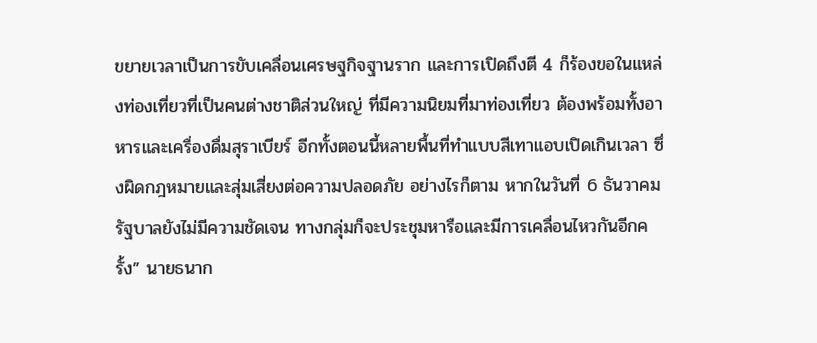ขยายเวลาเป็นการขับเคลื่อนเศรษฐกิจฐานราก และการเปิดถึงตี 4 ก็ร้องขอในแหล่งท่องเที่ยวที่เป็นคนต่างชาติส่วนใหญ่ ที่มีความนิยมที่มาท่องเที่ยว ต้องพร้อมทั้งอาหารและเครื่องดื่มสุราเบียร์ อีกทั้งตอนนี้หลายพื้นที่ทำแบบสีเทาแอบเปิดเกินเวลา ซึ่งผิดกฎหมายและสุ่มเสี่ยงต่อความปลอดภัย อย่างไรก็ตาม หากในวันที่ 6 ธันวาคม รัฐบาลยังไม่มีความชัดเจน ทางกลุ่มก็จะประชุมหารือและมีการเคลื่อนไหวกันอีกครั้ง” นายธนาก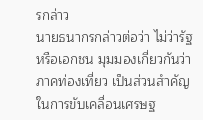รกล่าว
นายธนากรกล่าวต่อว่า ไม่ว่ารัฐหรือเอกชน มุมมองเกี่ยวกันว่าภาคท่องเที่ยว เป็นส่วนสำคัญในการขับเคลื่อนเศรษฐ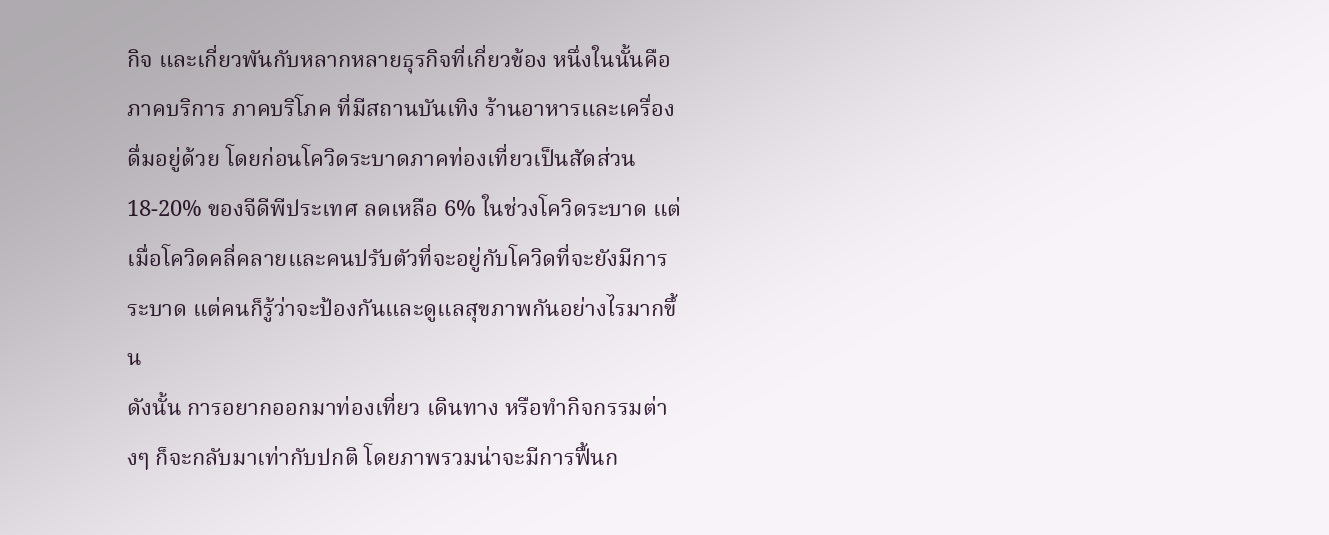กิจ และเกี่ยวพันกับหลากหลายธุรกิจที่เกี่ยวข้อง หนึ่งในนั้นคือ ภาคบริการ ภาคบริโภค ที่มีสถานบันเทิง ร้านอาหารและเครื่องดื่มอยู่ด้วย โดยก่อนโควิดระบาดภาคท่องเที่ยวเป็นสัดส่วน 18-20% ของจีดีพีประเทศ ลดเหลือ 6% ในช่วงโควิดระบาด แต่เมื่อโควิดคลี่คลายและคนปรับตัวที่จะอยู่กับโควิดที่จะยังมีการระบาด แต่คนก็รู้ว่าจะป้องกันและดูแลสุขภาพกันอย่างไรมากขึ้น
ดังนั้น การอยากออกมาท่องเที่ยว เดินทาง หรือทำกิจกรรมต่างๆ ก็จะกลับมาเท่ากับปกติ โดยภาพรวมน่าจะมีการฟื้นก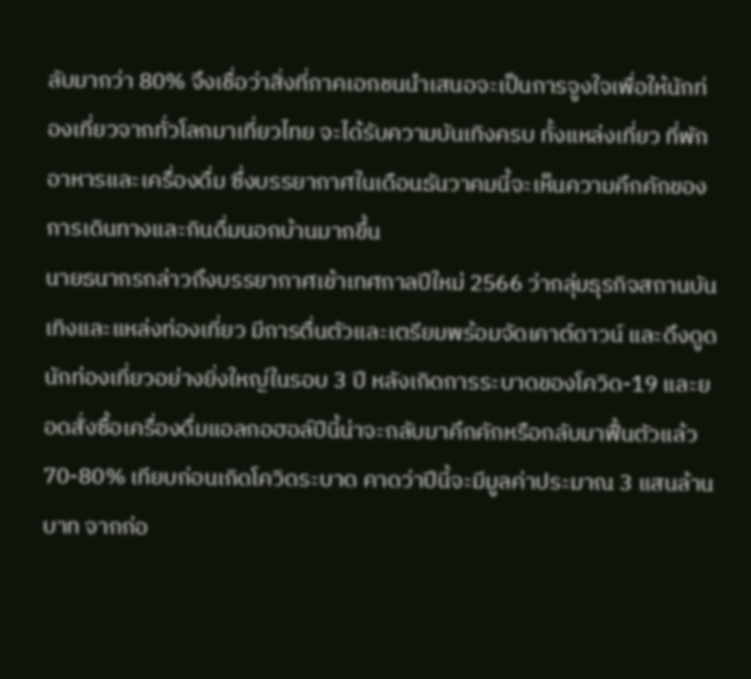ลับมากว่า 80% จึงเชื่อว่าสิ่งที่ภาคเอกชนนำเสนอจะเป็นการจูงใจเพื่อให้นักท่องเที่ยวจากทั่วโลกมาเที่ยวไทย จะได้รับความบันเทิงครบ ทั้งแหล่งเที่ยว ที่พัก อาหารและเครื่องดื่ม ซึ่งบรรยากาศในเดือนธันวาคมนี้จะเห็นความคึกคักของการเดินทางและกินดื่มนอกบ้านมากขึ้น
นายธนากรกล่าวถึงบรรยากาศเข้าเทศกาลปีใหม่ 2566 ว่ากลุ่มธุรกิจสถานบันเทิงและแหล่งท่องเที่ยว มีการตื่นตัวและเตรียมพร้อมจัดเคาต์ดาวน์ และดึงดูดนักท่องเที่ยวอย่างยิ่งใหญ่ในรอบ 3 ปี หลังเกิดการระบาดของโควิด-19 และยอดสั่งซื้อเครื่องดื่มแอลกอฮอล์ปีนี้น่าจะกลับมาคึกคักหรือกลับมาฟื้นตัวแล้ว 70-80% เทียบก่อนเกิดโควิดระบาด คาดว่าปีนี้จะมีมูลค่าประมาณ 3 แสนล้านบาท จากก่อ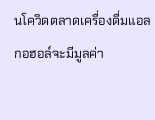นโควิดตลาดเครื่องดื่มแอลกอฮอล์จะมีมูลค่า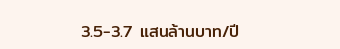3.5-3.7 แสนล้านบาท/ปี